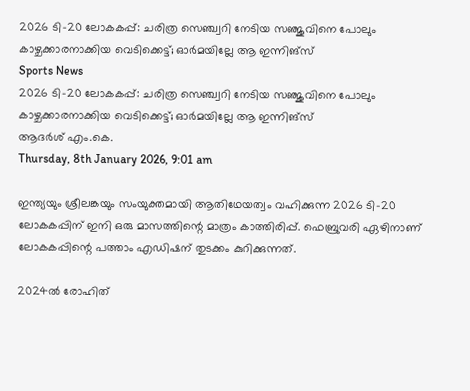2026 ടി-20 ലോകകപ്പ്: ചരിത്ര സെഞ്ച്വറി നേടിയ സഞ്ജുവിനെ പോലും കാഴ്ചക്കാരനാക്കിയ വെടിക്കെട്ട്; ഓര്‍മയില്ലേ ആ ഇന്നിങ്‌സ്
Sports News
2026 ടി-20 ലോകകപ്പ്: ചരിത്ര സെഞ്ച്വറി നേടിയ സഞ്ജുവിനെ പോലും കാഴ്ചക്കാരനാക്കിയ വെടിക്കെട്ട്; ഓര്‍മയില്ലേ ആ ഇന്നിങ്‌സ്
ആദര്‍ശ് എം.കെ.
Thursday, 8th January 2026, 9:01 am

ഇന്ത്യയും ശ്രീലങ്കയും സംയുക്തമായി ആതിഥേയത്വം വഹിക്കുന്ന 2026 ടി-20 ലോകകപ്പിന് ഇനി ഒരു മാസത്തിന്റെ മാത്രം കാത്തിരിപ്പ്. ഫെബ്രുവരി ഏഴിനാണ് ലോകകപ്പിന്റെ പത്താം എഡിഷന് തുടക്കം കുറിക്കുന്നത്.

2024ല്‍ രോഹിത്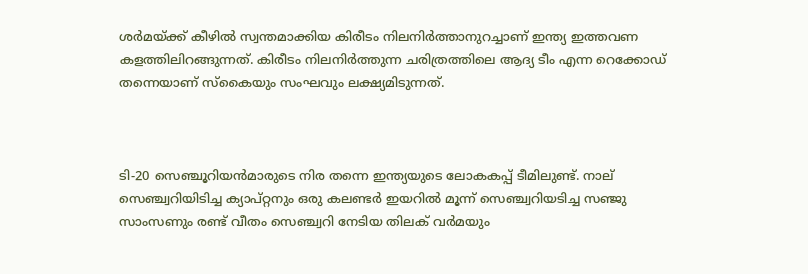ശര്‍മയ്ക്ക് കീഴില്‍ സ്വന്തമാക്കിയ കിരീടം നിലനിര്‍ത്താനുറച്ചാണ് ഇന്ത്യ ഇത്തവണ കളത്തിലിറങ്ങുന്നത്. കിരീടം നിലനിര്‍ത്തുന്ന ചരിത്രത്തിലെ ആദ്യ ടീം എന്ന റെക്കോഡ് തന്നെയാണ് സ്‌കൈയും സംഘവും ലക്ഷ്യമിടുന്നത്.



ടി-20 സെഞ്ചൂറിയന്‍മാരുടെ നിര തന്നെ ഇന്ത്യയുടെ ലോകകപ്പ് ടീമിലുണ്ട്. നാല് സെഞ്ച്വറിയിടിച്ച ക്യാപ്റ്റനും ഒരു കലണ്ടര്‍ ഇയറില്‍ മൂന്ന് സെഞ്ച്വറിയടിച്ച സഞ്ജു സാംസണും രണ്ട് വീതം സെഞ്ച്വറി നേടിയ തിലക് വര്‍മയും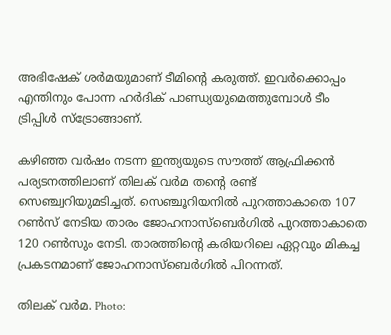അഭിഷേക് ശര്‍മയുമാണ് ടീമിന്റെ കരുത്ത്. ഇവര്‍ക്കൊപ്പം എന്തിനും പോന്ന ഹര്‍ദിക് പാണ്ഡ്യയുമെത്തുമ്പോള്‍ ടീം ട്രിപ്പിള്‍ സ്‌ട്രോങ്ങാണ്.

കഴിഞ്ഞ വര്‍ഷം നടന്ന ഇന്ത്യയുടെ സൗത്ത് ആഫ്രിക്കന്‍ പര്യടനത്തിലാണ് തിലക് വര്‍മ തന്റെ രണ്ട് സെഞ്ച്വറിയുമടിച്ചത്. സെഞ്ചൂറിയനില്‍ പുറത്താകാതെ 107 റണ്‍സ് നേടിയ താരം ജോഹനാസ്‌ബെര്‍ഗില്‍ പുറത്താകാതെ 120 റണ്‍സും നേടി. താരത്തിന്റെ കരിയറിലെ ഏറ്റവും മികച്ച പ്രകടനമാണ് ജോഹനാസ്‌ബെര്‍ഗില്‍ പിറന്നത്.

തിലക് വര്‍മ. Photo: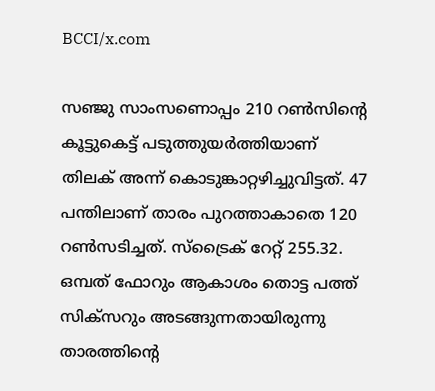BCCI/x.com

സഞ്ജു സാംസണൊപ്പം 210 റണ്‍സിന്റെ കൂട്ടുകെട്ട് പടുത്തുയര്‍ത്തിയാണ് തിലക് അന്ന് കൊടുങ്കാറ്റഴിച്ചുവിട്ടത്. 47 പന്തിലാണ് താരം പുറത്താകാതെ 120 റണ്‍സടിച്ചത്. സ്‌ട്രൈക് റേറ്റ് 255.32. ഒമ്പത് ഫോറും ആകാശം തൊട്ട പത്ത് സിക്‌സറും അടങ്ങുന്നതായിരുന്നു താരത്തിന്റെ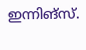ഇന്നിങ്‌സ്.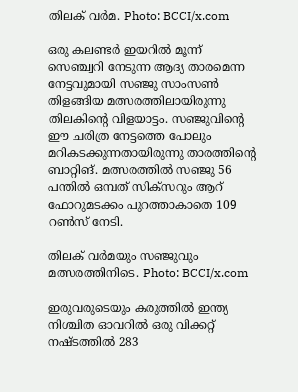തിലക് വര്‍മ. Photo: BCCI/x.com

ഒരു കലണ്ടര്‍ ഇയറില്‍ മൂന്ന് സെഞ്ച്വറി നേടുന്ന ആദ്യ താരമെന്ന നേട്ടവുമായി സഞ്ജു സാംസണ്‍ തിളങ്ങിയ മത്സരത്തിലായിരുന്നു തിലകിന്റെ വിളയാട്ടം. സഞ്ജുവിന്റെ ഈ ചരിത്ര നേട്ടത്തെ പോലും മറികടക്കുന്നതായിരുന്നു താരത്തിന്റെ ബാറ്റിങ്. മത്സരത്തില്‍ സഞ്ജു 56 പന്തില്‍ ഒമ്പത് സിക്‌സറും ആറ് ഫോറുമടക്കം പുറത്താകാതെ 109 റണ്‍സ് നേടി.

തിലക് വർമയും സഞ്ജുവും മത്സരത്തിനിടെ. Photo: BCCI/x.com

ഇരുവരുടെയും കരുത്തില്‍ ഇന്ത്യ നിശ്ചിത ഓവറില്‍ ഒരു വിക്കറ്റ് നഷ്ടത്തില്‍ 283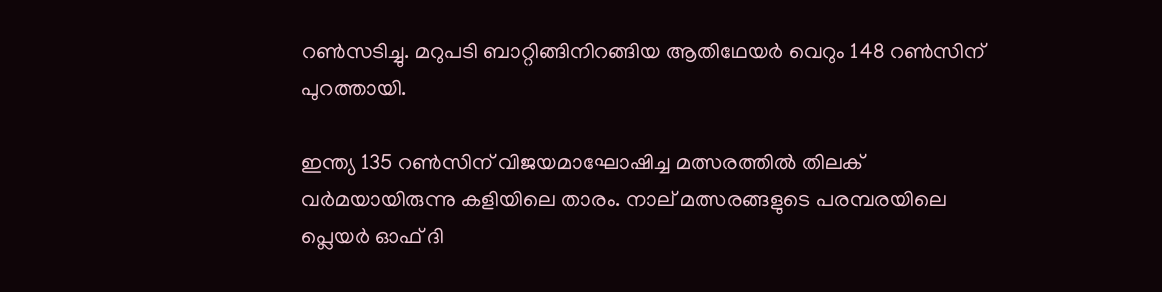റണ്‍സടിച്ചു. മറുപടി ബാറ്റിങ്ങിനിറങ്ങിയ ആതിഥേയര്‍ വെറും 148 റണ്‍സിന് പുറത്തായി.

ഇന്ത്യ 135 റണ്‍സിന് വിജയമാഘോഷിച്ച മത്സരത്തില്‍ തിലക് വര്‍മയായിരുന്നു കളിയിലെ താരം. നാല് മത്സരങ്ങളുടെ പരമ്പരയിലെ പ്ലെയര്‍ ഓഫ് ദി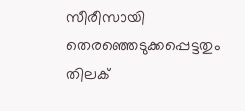സീരീസായി തെരഞ്ഞെടുക്കപ്പെട്ടതും തിലക്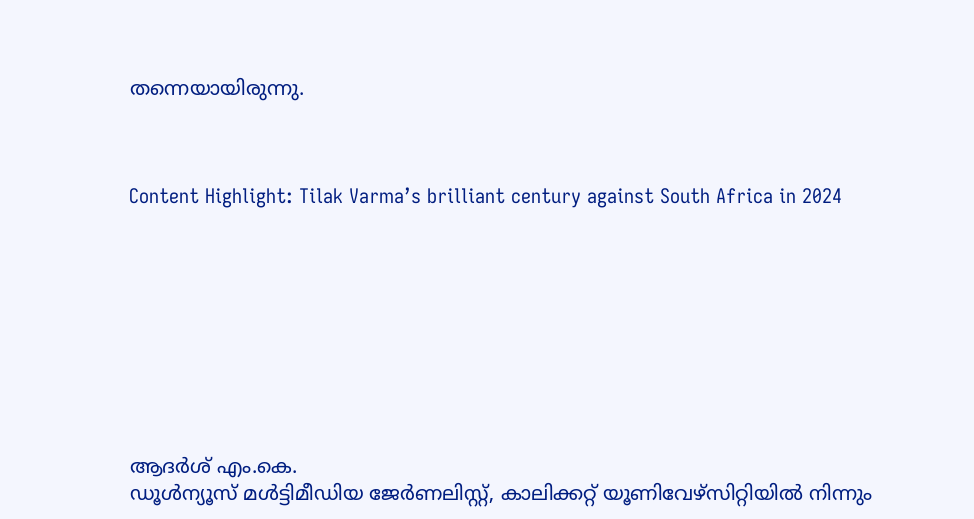തന്നെയായിരുന്നു.



Content Highlight: Tilak Varma’s brilliant century against South Africa in 2024









ആദര്‍ശ് എം.കെ.
ഡൂള്‍ന്യൂസ് മള്‍ട്ടിമീഡിയ ജേര്‍ണലിസ്റ്റ്, കാലിക്കറ്റ് യൂണിവേഴ്സിറ്റിയില്‍ നിന്നും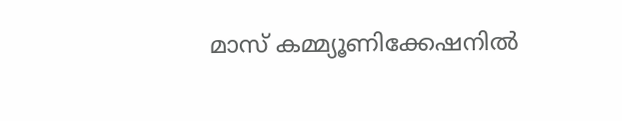മാസ് കമ്മ്യൂണിക്കേഷനില്‍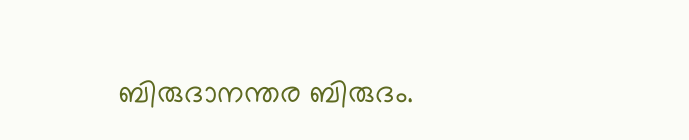ബിരുദാനന്തര ബിരുദം.